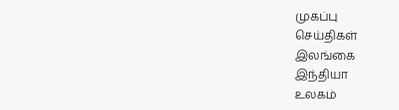முகப்பு
செய்திகள்
இலங்கை
இந்தியா
உலகம்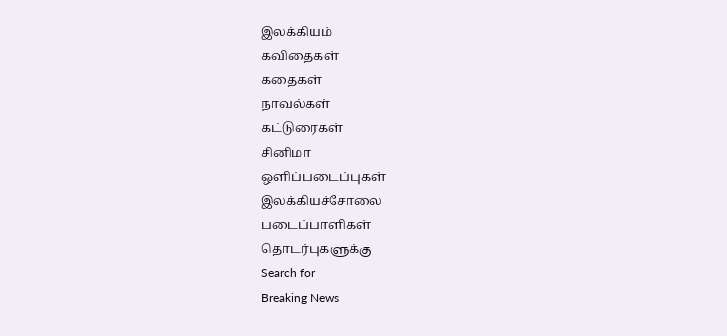இலக்கியம்
கவிதைகள்
கதைகள்
நாவல்கள்
கட்டுரைகள்
சினிமா
ஒளிப்படைப்புகள்
இலக்கியச்சோலை
படைப்பாளிகள்
தொடர்புகளுக்கு
Search for
Breaking News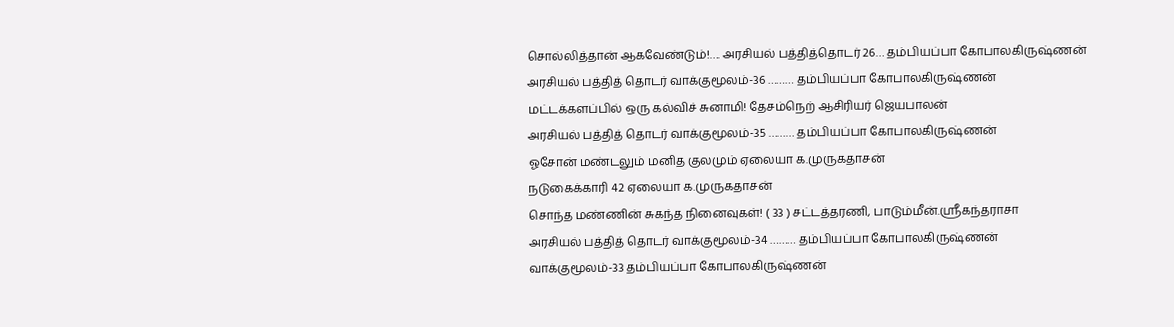சொல்லித்தான் ஆகவேண்டும்!…. அரசியல் பத்தித்தொடர் 26… தம்பியப்பா கோபாலகிருஷ்ணன்
அரசியல் பத்தித் தொடர் வாக்குமூலம்-36 ……… தம்பியப்பா கோபாலகிருஷ்ணன்
மட்டக்களப்பில் ஒரு கல்விச் சுனாமி! தேசம்நெற் ஆசிரியர் ஜெயபாலன்
அரசியல் பத்தித் தொடர் வாக்குமூலம்-35 ……… தம்பியப்பா கோபாலகிருஷ்ணன்
ஓசோன் மண்டலும் மனித குலமும் ஏலையா க.முருகதாசன்
நடுகைக்காரி 42 ஏலையா க.முருகதாசன்
சொந்த மண்ணின் சுகந்த நினைவுகள்! ( 33 ) சட்டத்தரணி, பாடும்மீன்.ஸ்ரீகந்தராசா
அரசியல் பத்தித் தொடர் வாக்குமூலம்-34 ……… தம்பியப்பா கோபாலகிருஷ்ணன்
வாக்குமூலம்-33 தம்பியப்பா கோபாலகிருஷ்ணன்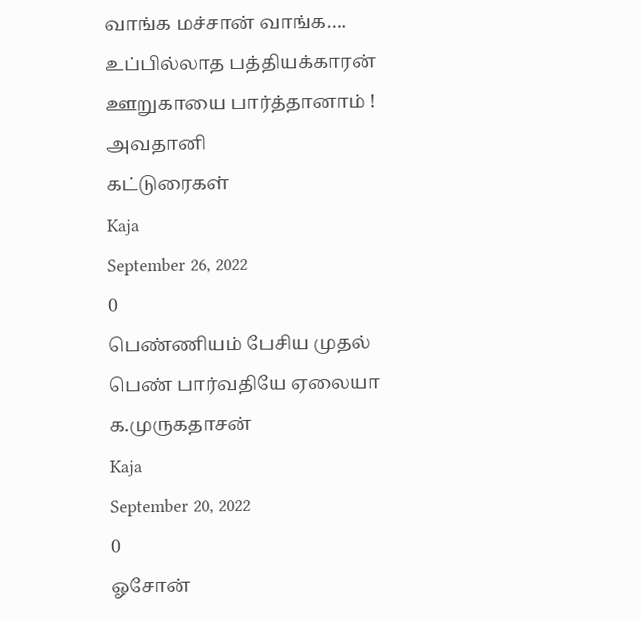வாங்க மச்சான் வாங்க…. உப்பில்லாத பத்தியக்காரன் ஊறுகாயை பார்த்தானாம் ! அவதானி
கட்டுரைகள்
Kaja
September 26, 2022
0
பெண்ணியம் பேசிய முதல் பெண் பார்வதியே ஏலையா க.முருகதாசன்
Kaja
September 20, 2022
0
ஓசோன்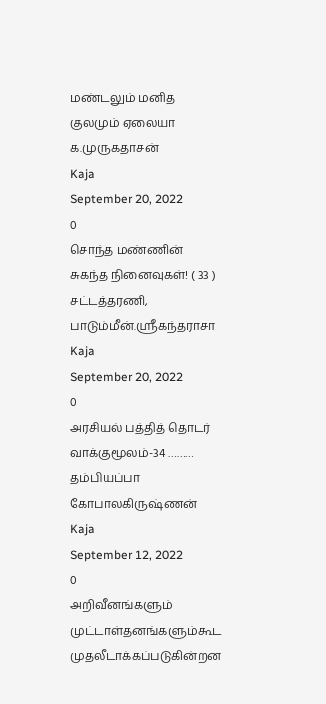மண்டலும் மனித குலமும் ஏலையா க.முருகதாசன்
Kaja
September 20, 2022
0
சொந்த மண்ணின் சுகந்த நினைவுகள்! ( 33 ) சட்டத்தரணி, பாடும்மீன்.ஸ்ரீகந்தராசா
Kaja
September 20, 2022
0
அரசியல் பத்தித் தொடர் வாக்குமூலம்-34 ……… தம்பியப்பா கோபாலகிருஷ்ணன்
Kaja
September 12, 2022
0
அறிவீனங்களும் முட்டாள்தனங்களும்கூட முதலீடாக்கப்படுகின்றன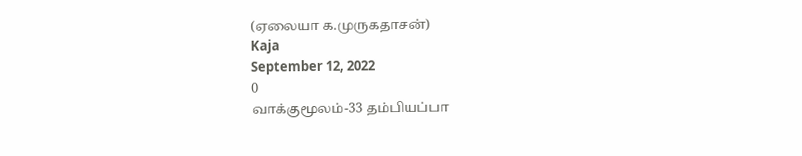(ஏலையா க.முருகதாசன்)
Kaja
September 12, 2022
0
வாக்குமூலம்-33 தம்பியப்பா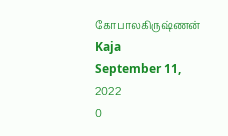கோபாலகிருஷ்ணன்
Kaja
September 11, 2022
0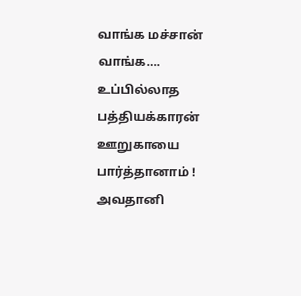வாங்க மச்சான் வாங்க…. உப்பில்லாத பத்தியக்காரன் ஊறுகாயை பார்த்தானாம் ! அவதானி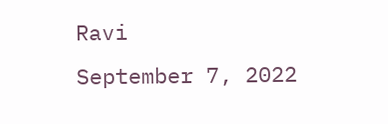Ravi
September 7, 2022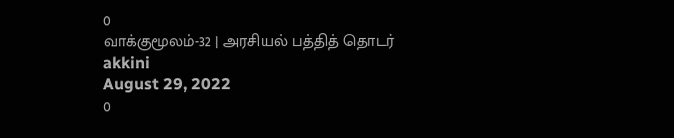0
வாக்குமூலம்-32 | அரசியல் பத்தித் தொடர்
akkini
August 29, 2022
0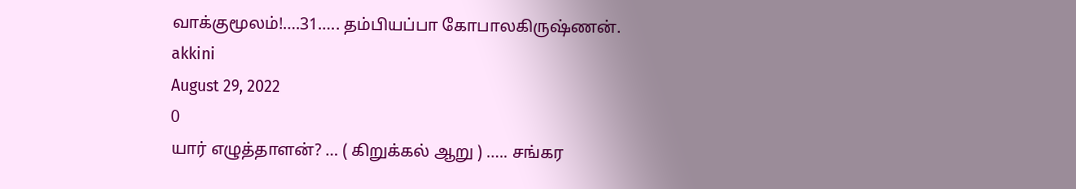வாக்குமூலம்!….31….. தம்பியப்பா கோபாலகிருஷ்ணன்.
akkini
August 29, 2022
0
யார் எழுத்தாளன்? … ( கிறுக்கல் ஆறு ) ….. சங்கர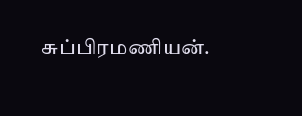சுப்பிரமணியன்.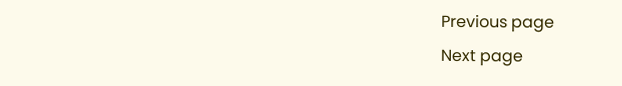Previous page
Next page